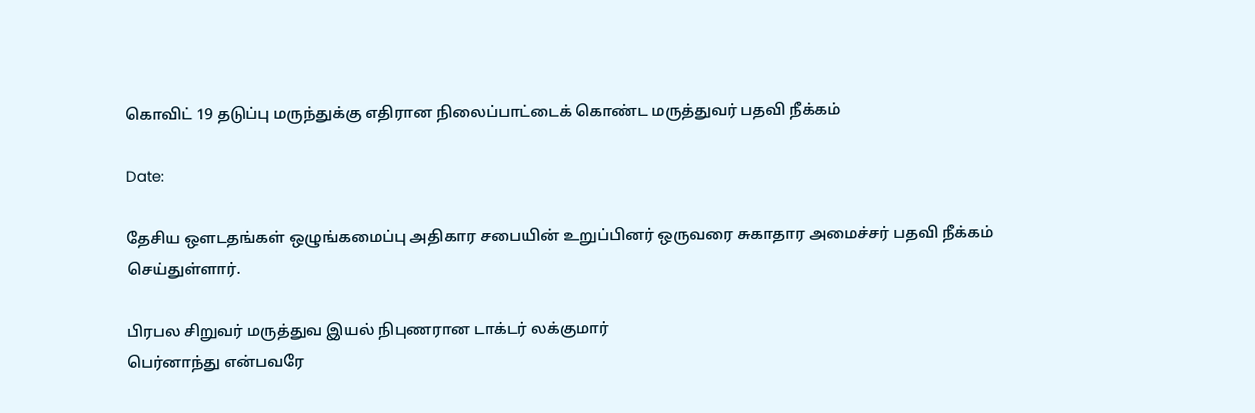கொவிட் 19 தடுப்பு மருந்துக்கு எதிரான நிலைப்பாட்டைக் கொண்ட மருத்துவர் பதவி நீக்கம்

Date:

தேசிய ஒளடதங்கள் ஒழுங்கமைப்பு அதிகார சபையின் உறுப்பினர் ஒருவரை சுகாதார அமைச்சர் பதவி நீக்கம் செய்துள்ளார்.

பிரபல சிறுவர் மருத்துவ இயல் நிபுணரான டாக்டர் லக்குமார்
பெர்னாந்து என்பவரே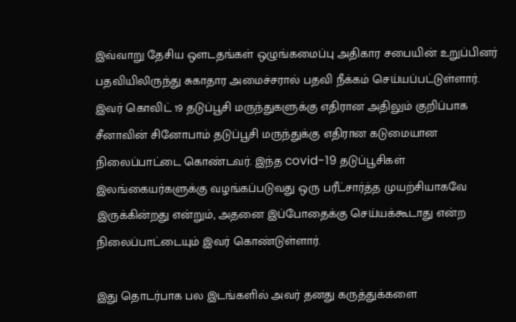இவ்வாறு தேசிய ஒளடதங்கள் ஒழுங்கமைப்பு அதிகார சபையின் உறுப்பினர் பதவியிலிருந்து சுகாதார அமைச்சரால் பதவி நீக்கம் செய்யப்பட்டுள்ளார். இவர் கொவிட் 19 தடுப்பூசி மருந்துகளுக்கு எதிரான அதிலும் குறிப்பாக சீனாவின் சினோபாம் தடுப்பூசி மருந்துக்கு எதிரான கடுமையான நிலைப்பாட்டை கொண்டவர். இந்த covid-19 தடுப்பூசிகள் இலங்கையர்களுக்கு வழங்கப்படுவது ஒரு பரீட்சார்த்த முயற்சியாகவே இருக்கின்றது என்றும், அதனை இப்போதைக்கு செய்யக்கூடாது என்ற நிலைப்பாட்டையும் இவர் கொண்டுள்ளார்.

இது தொடர்பாக பல இடங்களில் அவர் தனது கருத்துக்களை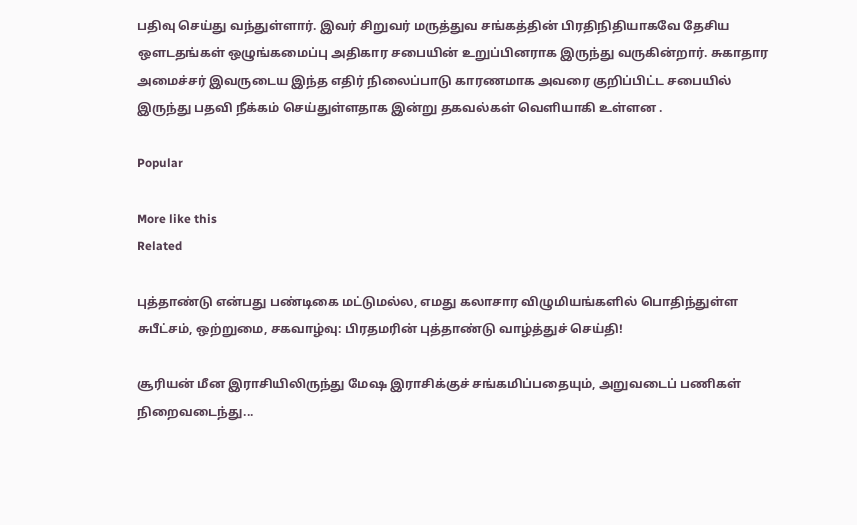பதிவு செய்து வந்துள்ளார். இவர் சிறுவர் மருத்துவ சங்கத்தின் பிரதிநிதியாகவே தேசிய ஒளடதங்கள் ஒழுங்கமைப்பு அதிகார சபையின் உறுப்பினராக இருந்து வருகின்றார். சுகாதார அமைச்சர் இவருடைய இந்த எதிர் நிலைப்பாடு காரணமாக அவரை குறிப்பிட்ட சபையில் இருந்து பதவி நீக்கம் செய்துள்ளதாக இன்று தகவல்கள் வெளியாகி உள்ளன .

Popular

More like this
Related

புத்தாண்டு என்பது பண்டிகை மட்டுமல்ல, எமது கலாசார விழுமியங்களில் பொதிந்துள்ள சுபீட்சம், ஒற்றுமை, சகவாழ்வு: பிரதமரின் புத்தாண்டு வாழ்த்துச் செய்தி!

சூரியன் மீன இராசியிலிருந்து மேஷ இராசிக்குச் சங்கமிப்பதையும், அறுவடைப் பணிகள் நிறைவடைந்து...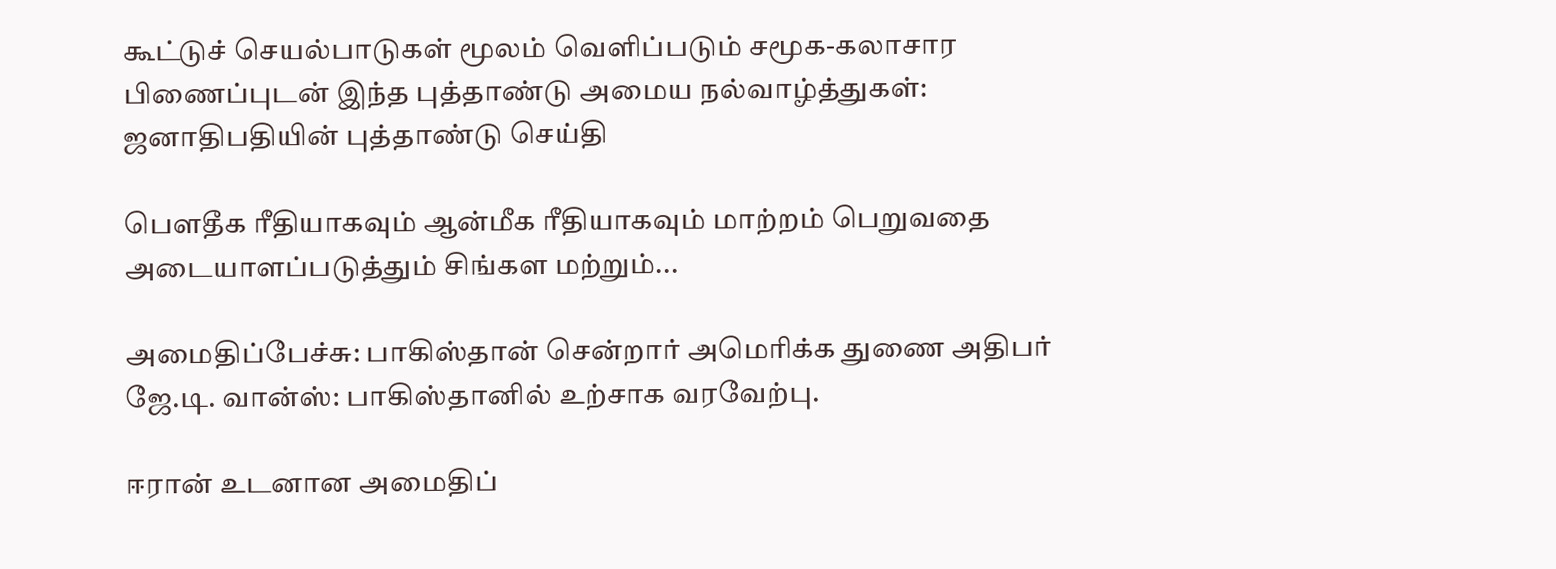கூட்டுச் செயல்பாடுகள் மூலம் வெளிப்படும் சமூக-கலாசார பிணைப்புடன் இந்த புத்தாண்டு அமைய நல்வாழ்த்துகள்: ஜனாதிபதியின் புத்தாண்டு செய்தி

பௌதீக ரீதியாகவும் ஆன்மீக ரீதியாகவும் மாற்றம் பெறுவதை அடையாளப்படுத்தும் சிங்கள மற்றும்...

அமைதிப்பேச்சு: பாகிஸ்தான் சென்றார் அமெரிக்க துணை அதிபர் ஜே.டி. வான்ஸ்: பாகிஸ்தானில் உற்சாக வரவேற்பு.

ஈரான் உடனான அமைதிப்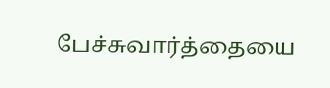பேச்சுவார்த்தையை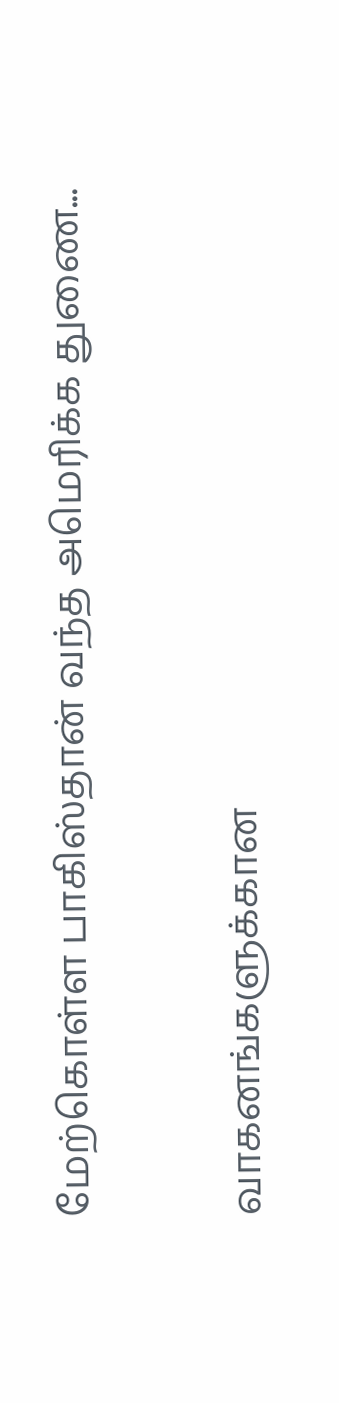மேற்கொள்ள பாகிஸ்தான் வந்த அமெரிக்க துணை...

வாகனங்களுக்கான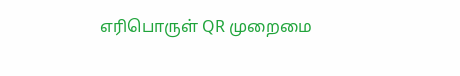எரிபொருள் QR முறைமை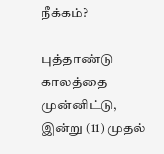நீக்கம்?

புத்தாண்டு காலத்தை முன்னிட்டு, இன்று (11) முதல்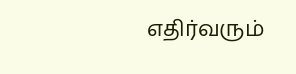எதிர்வரும்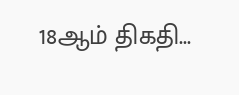18ஆம் திகதி...